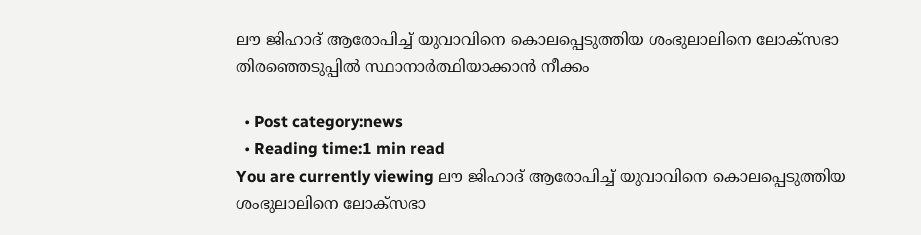ലൗ ജിഹാദ് ആരോപിച്ച് യുവാവിനെ കൊലപ്പെടുത്തിയ ശംഭുലാലിനെ ലോക്‌സഭാ തിരഞ്ഞെടുപ്പില്‍ സ്ഥാനാര്‍ത്ഥിയാക്കാന്‍ നീക്കം

  • Post category:news
  • Reading time:1 min read
You are currently viewing ലൗ ജിഹാദ് ആരോപിച്ച് യുവാവിനെ കൊലപ്പെടുത്തിയ ശംഭുലാലിനെ ലോക്‌സഭാ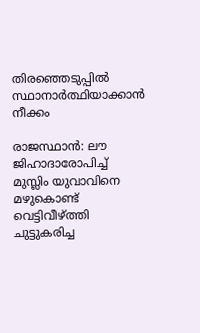തിരഞ്ഞെടുപ്പില്‍ സ്ഥാനാര്‍ത്ഥിയാക്കാന്‍ നീക്കം

രാജസ്ഥാന്‍: ലൗ ജിഹാദാരോപിച്ച് മുസ്ലിം യുവാവിനെ മഴുകൊണ്ട് വെട്ടിവീഴ്ത്തി ചുട്ടുകരിച്ച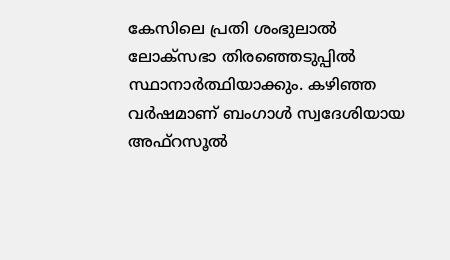കേസിലെ പ്രതി ശംഭുലാല്‍ ലോക്‌സഭാ തിരഞ്ഞെടുപ്പില്‍ സ്ഥാനാര്‍ത്ഥിയാക്കും. കഴിഞ്ഞ വര്‍ഷമാണ് ബംഗാള്‍ സ്വദേശിയായ അഫ്‌റസൂല്‍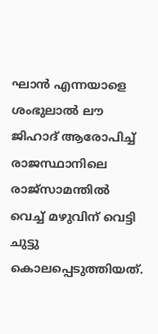ഘാന്‍ എന്നയാളെ ശംഭുലാല്‍ ലൗ ജിഹാദ് ആരോപിച്ച് രാജസ്ഥാനിലെ രാജ്സാമന്തില്‍ വെച്ച് മഴുവിന് വെട്ടി ചുട്ടു കൊലപ്പെടുത്തിയത്.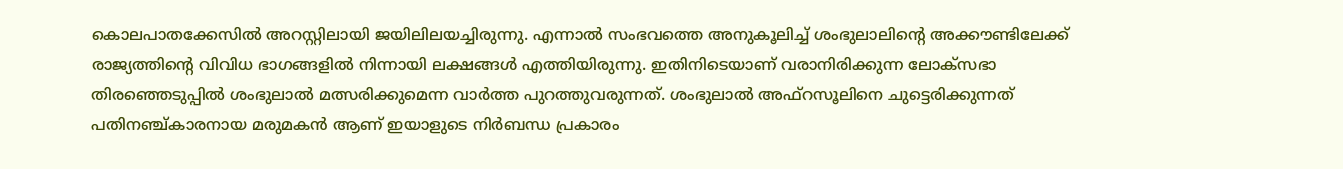കൊലപാതക്കേസില്‍ അറസ്റ്റിലായി ജയിലിലയച്ചിരുന്നു. എന്നാല്‍ സംഭവത്തെ അനുകൂലിച്ച് ശംഭുലാലിന്റെ അക്കൗണ്ടിലേക്ക് രാജ്യത്തിന്റെ വിവിധ ഭാഗങ്ങളില്‍ നിന്നായി ലക്ഷങ്ങള്‍ എത്തിയിരുന്നു. ഇതിനിടെയാണ് വരാനിരിക്കുന്ന ലോക്‌സഭാ തിരഞ്ഞെടുപ്പില്‍ ശംഭുലാല്‍ മത്സരിക്കുമെന്ന വാര്‍ത്ത പുറത്തുവരുന്നത്. ശംഭുലാല്‍ അഫ്‌റസൂലിനെ ചുട്ടെരിക്കുന്നത് പതിനഞ്ച്കാരനായ മരുമകന്‍ ആണ് ഇയാളുടെ നിര്‍ബന്ധ പ്രകാരം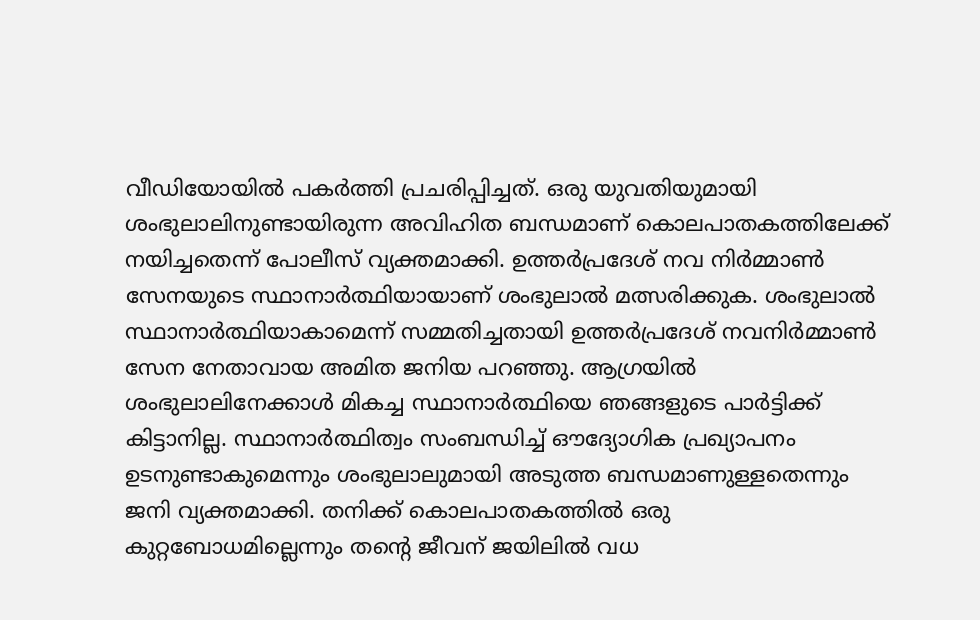വീഡിയോയില്‍ പകര്‍ത്തി പ്രചരിപ്പിച്ചത്. ഒരു യുവതിയുമായി ശംഭുലാലിനുണ്ടായിരുന്ന അവിഹിത ബന്ധമാണ് കൊലപാതകത്തിലേക്ക് നയിച്ചതെന്ന് പോലീസ് വ്യക്തമാക്കി. ഉത്തര്‍പ്രദേശ് നവ നിര്‍മ്മാണ്‍ സേനയുടെ സ്ഥാനാര്‍ത്ഥിയായാണ് ശംഭുലാല്‍ മത്സരിക്കുക. ശംഭുലാല്‍ സ്ഥാനാര്‍ത്ഥിയാകാമെന്ന് സമ്മതിച്ചതായി ഉത്തര്‍പ്രദേശ് നവനിര്‍മ്മാണ്‍ സേന നേതാവായ അമിത ജനിയ പറഞ്ഞു. ആഗ്രയില്‍ ശംഭുലാലിനേക്കാള്‍ മികച്ച സ്ഥാനാര്‍ത്ഥിയെ ഞങ്ങളുടെ പാര്‍ട്ടിക്ക് കിട്ടാനില്ല. സ്ഥാനാര്‍ത്ഥിത്വം സംബന്ധിച്ച് ഔദ്യോഗിക പ്രഖ്യാപനം ഉടനുണ്ടാകുമെന്നും ശംഭുലാലുമായി അടുത്ത ബന്ധമാണുള്ളതെന്നും ജനി വ്യക്തമാക്കി. തനിക്ക് കൊലപാതകത്തില്‍ ഒരു കുറ്റബോധമില്ലെന്നും തന്റെ ജീവന് ജയിലില്‍ വധ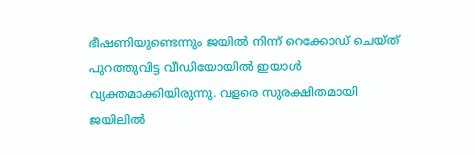ഭീഷണിയുണ്ടെന്നും ജയില്‍ നിന്ന് റെക്കോഡ് ചെയ്ത് പുറത്തുവിട്ട വീഡിയോയില്‍ ഇയാള്‍ വ്യക്തമാക്കിയിരുന്നു. വളരെ സുരക്ഷിതമായി ജയിലില്‍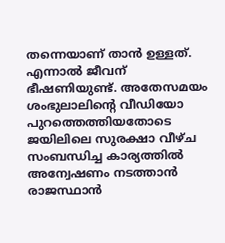തന്നെയാണ് താന്‍ ഉള്ളത്. എന്നാല്‍ ജീവന് ഭീഷണിയുണ്ട്. അതേസമയം ശംഭുലാലിന്റെ വീഡിയോ പുറത്തെത്തിയതോടെ ജയിലിലെ സുരക്ഷാ വീഴ്ച സംബന്ധിച്ച കാര്യത്തില്‍ അന്വേഷണം നടത്താന്‍ രാജസ്ഥാന്‍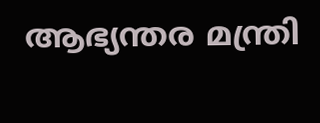ആഭ്യന്തര മന്ത്രി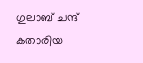ഗുലാബ് ചന്ദ് കതാരിയ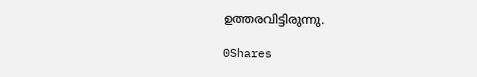ഉത്തരവിട്ടിരുന്നു.

0Shares